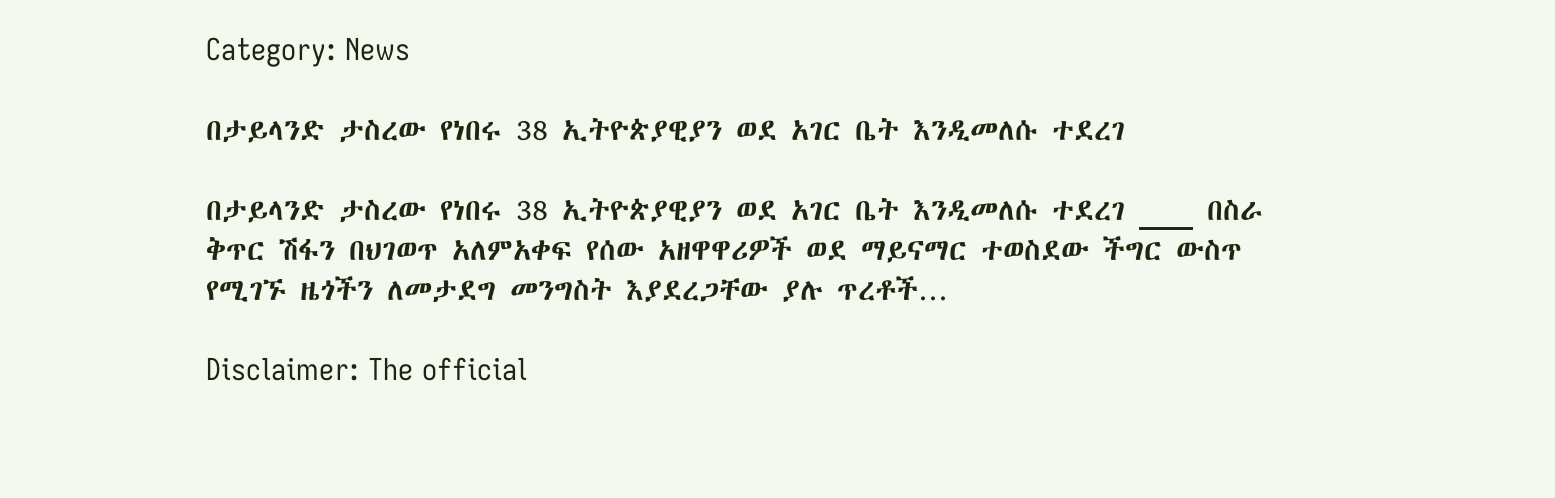Category: News

በታይላንድ ታስረው የነበሩ 38 ኢትዮጵያዊያን ወደ አገር ቤት እንዲመለሱ ተደረገ

በታይላንድ ታስረው የነበሩ 38 ኢትዮጵያዊያን ወደ አገር ቤት እንዲመለሱ ተደረገ ___ በስራ ቅጥር ሽፋን በህገወጥ አለምአቀፍ የሰው አዘዋዋሪዎች ወደ ማይናማር ተወስደው ችግር ውስጥ የሚገኙ ዜጎችን ለመታደግ መንግስት እያደረጋቸው ያሉ ጥረቶች…

Disclaimer: The official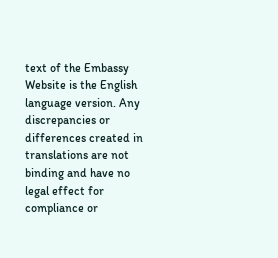text of the Embassy Website is the English language version. Any discrepancies or differences created in translations are not binding and have no legal effect for compliance or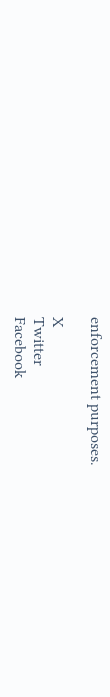enforcement purposes.

X
Twitter
Facebook